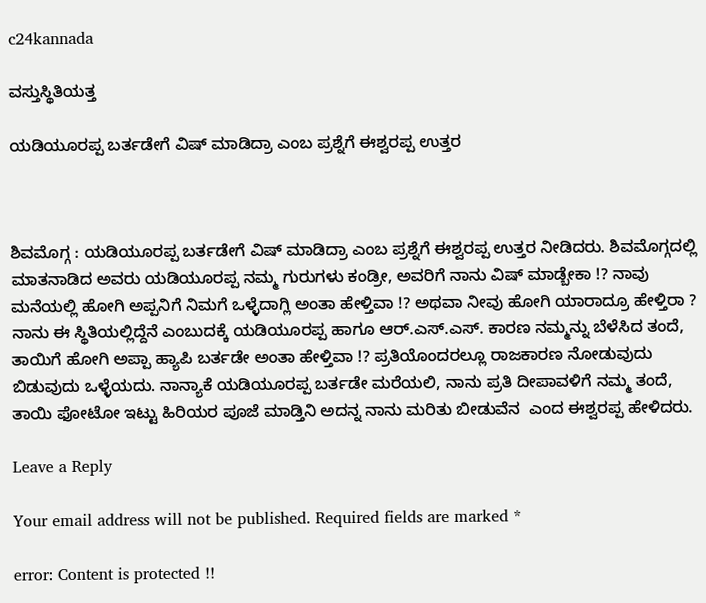c24kannada

ವಸ್ತುಸ್ಥಿತಿಯತ್ತ

ಯಡಿಯೂರಪ್ಪ ಬರ್ತಡೇಗೆ ವಿಷ್ ಮಾಡಿದ್ರಾ ಎಂಬ ಪ್ರಶ್ನೆಗೆ ಈಶ್ವರಪ್ಪ ಉತ್ತರ



ಶಿವಮೊಗ್ಗ : ಯಡಿಯೂರಪ್ಪ ಬರ್ತಡೇಗೆ ವಿಷ್ ಮಾಡಿದ್ರಾ ಎಂಬ ಪ್ರಶ್ನೆಗೆ ಈಶ್ವರಪ್ಪ ಉತ್ತರ ನೀಡಿದರು. ಶಿವಮೊಗ್ಗದಲ್ಲಿ  ಮಾತನಾಡಿದ ಅವರು ಯಡಿಯೂರಪ್ಪ ನಮ್ಮ ಗುರುಗಳು ಕಂಡ್ರೀ, ಅವರಿಗೆ ನಾನು ವಿಷ್ ಮಾಡ್ಬೇಕಾ !? ನಾವು ಮನೆಯಲ್ಲಿ ಹೋಗಿ ಅಪ್ಪನಿಗೆ ನಿಮಗೆ ಒಳ್ಳೆದಾಗ್ಲಿ ಅಂತಾ ಹೇಳ್ತಿವಾ !? ಅಥವಾ ನೀವು ಹೋಗಿ ಯಾರಾದ್ರೂ ಹೇಳ್ತಿರಾ ? ನಾನು ಈ ಸ್ಥಿತಿಯಲ್ಲಿದ್ದೆನೆ ಎಂಬುದಕ್ಕೆ ಯಡಿಯೂರಪ್ಪ ಹಾಗೂ ಆರ್.ಎಸ್.ಎಸ್. ಕಾರಣ ನಮ್ಮನ್ನು ಬೆಳೆಸಿದ ತಂದೆ, ತಾಯಿಗೆ ಹೋಗಿ ಅಪ್ಪಾ ಹ್ಯಾಪಿ ಬರ್ತಡೇ ಅಂತಾ ಹೇಳ್ತಿವಾ !? ಪ್ರತಿಯೊಂದರಲ್ಲೂ ರಾಜಕಾರಣ ನೋಡುವುದು ಬಿಡುವುದು ಒಳ್ಳೆಯದು. ನಾನ್ಯಾಕೆ ಯಡಿಯೂರಪ್ಪ ಬರ್ತಡೇ ಮರೆಯಲಿ, ನಾನು ಪ್ರತಿ ದೀಪಾವಳಿಗೆ ನಮ್ಮ ತಂದೆ, ತಾಯಿ ಫೋಟೋ ಇಟ್ಟು ಹಿರಿಯರ ಪೂಜೆ ಮಾಡ್ತಿನಿ ಅದನ್ನ ನಾನು ಮರಿತು ಬೀಡುವೆನ  ಎಂದ ಈಶ್ವರಪ್ಪ ಹೇಳಿದರು.

Leave a Reply

Your email address will not be published. Required fields are marked *

error: Content is protected !!